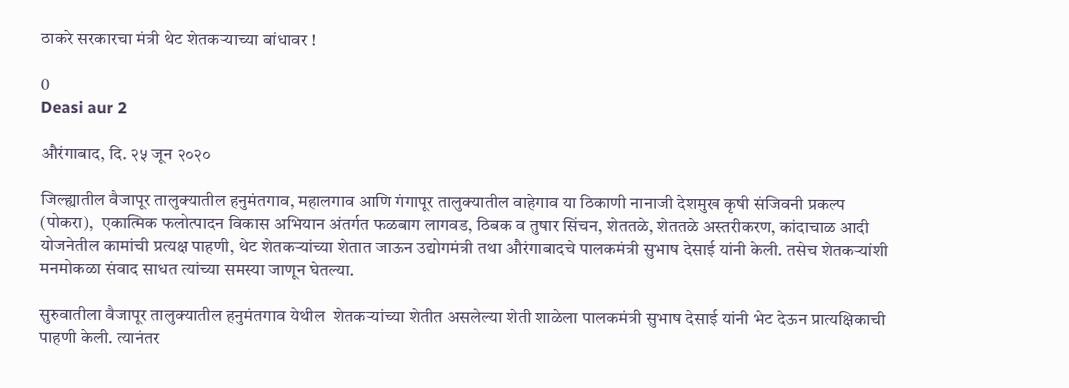ठाकरे सरकारचा मंत्री थेट शेतकऱ्याच्या बांधावर !

0
Deasi aur 2

औरंगाबाद, दि. २५ जून २०२०

जिल्ह्यातील वैजापूर तालुक्यातील हनुमंतगाव, महालगाव आणि गंगापूर तालुक्यातील वाहेगाव या ठिकाणी नानाजी देशमुख कृषी संजिवनी प्रकल्प (पोकरा),  एकात्मिक फलोत्पादन विकास अभियान अंतर्गत फळबाग लागवड, ठिबक व तुषार सिंचन, शेततळे, शेततळे अस्तरीकरण, कांदाचाळ आदी योजनेतील कामांची प्रत्यक्ष पाहणी, थेट शेतकऱ्यांच्या शेतात जाऊन उद्योगमंत्री तथा औरंगाबादचे पालकमंत्री सुभाष देसाई यांनी केली. तसेच शेतकऱ्यांशी मनमोकळा संवाद साधत त्यांच्या समस्या जाणून घेतल्या.

सुरुवातीला वैजापूर तालुक्यातील हनुमंतगाव येथील  शेतकऱ्यांच्या शेतीत असलेल्या शेती शाळेला पालकमंत्री सुभाष देसाई यांनी भेट देऊन प्रात्यक्षिकाची पाहणी केली. त्यानंतर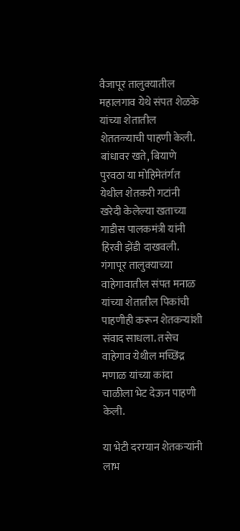वैजापूर तालुक्यातील महालगाव येथे संपत शेळके यांच्या शेतातील शेततळ्याची पाहणी केली. बांधावर खते, बियाणे पुरवठा या मोहिमेतंर्गत येथील शेतकरी गटांनी खरेदी केलेल्या खताच्या गाडीस पालकमंत्री यांनी हिरवी झेंडी दाखवली. गंगापूर तालुक्याच्या वाहेगावातील संपत मनाळ यांच्या शेतातील पिकांची पाहणीही करून शेतकऱ्यांशी संवाद साधला. तसेच वाहेगाव येथील मच्छिंद्र मणाळ यांच्या कांदा चाळीला भेट देऊन पाहणी केली.

या भेटी दरम्यान शेतकऱ्यांनी लाभ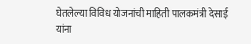घेतलेल्या विविध योजनांची माहिती पालकमंत्री देसाई यांना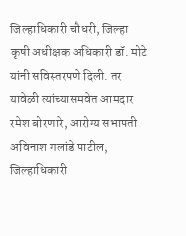जिल्हाधिकारी चौधरी, जिल्हा कृषी अधीक्षक अधिकारी डॉ. मोटे यांनी सविस्तरपणे दिली. तर यावेळी त्यांच्यासमवेत आमदार रमेश बोरणारे, आरोग्य सभापती अविनाश गलांडे पाटील, जिल्हाधिकारी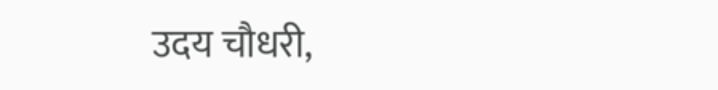उदय चौधरी,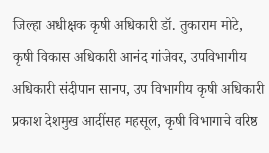जिल्हा अधीक्षक कृषी अधिकारी डॉ. तुकाराम मोटे, कृषी विकास अधिकारी आनंद गांजेवर, उपविभागीय अधिकारी संदीपान सानप, उप विभागीय कृषी अधिकारी प्रकाश देशमुख आदींसह महसूल, कृषी विभागाचे वरिष्ठ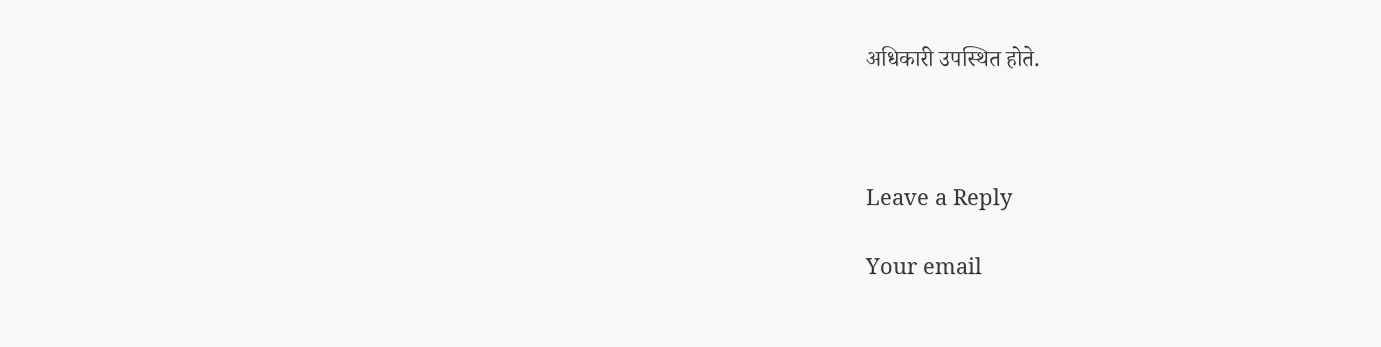अधिकारी उपस्थित होते.



Leave a Reply

Your email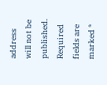address will not be published. Required fields are marked *